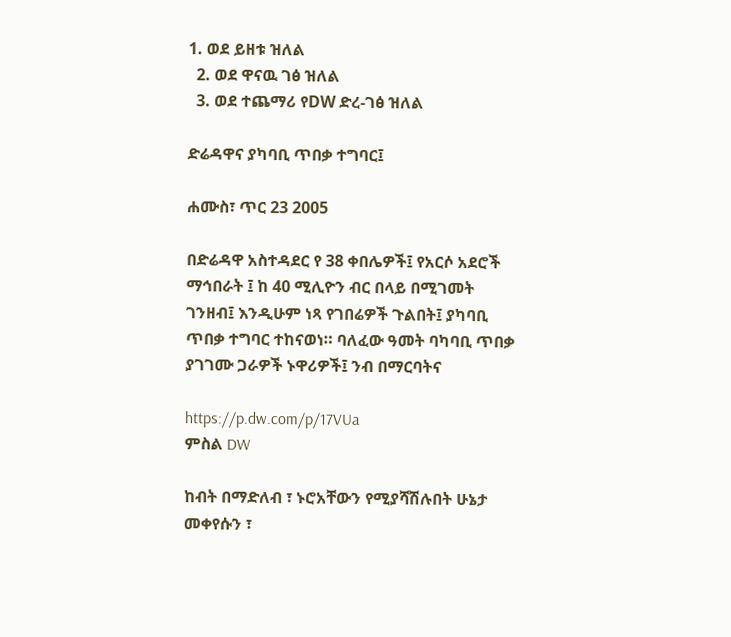1. ወደ ይዘቱ ዝለል
  2. ወደ ዋናዉ ገፅ ዝለል
  3. ወደ ተጨማሪ የDW ድረ-ገፅ ዝለል

ድሬዳዋና ያካባቢ ጥበቃ ተግባር፤

ሐሙስ፣ ጥር 23 2005

በድሬዳዋ አስተዳደር የ 38 ቀበሌዎች፤ የአርሶ አደሮች ማኅበራት ፤ ከ 40 ሚሊዮን ብር በላይ በሚገመት ገንዘብ፤ እንዲሁም ነጻ የገበሬዎች ጉልበት፤ ያካባቢ ጥበቃ ተግባር ተከናወነ። ባለፈው ዓመት ባካባቢ ጥበቃ ያገገሙ ጋራዎች ኑዋሪዎች፤ ንብ በማርባትና

https://p.dw.com/p/17VUa
ምስል DW

ከብት በማድለብ ፣ ኑሮአቸውን የሚያሻሽሉበት ሁኔታ መቀየሱን ፣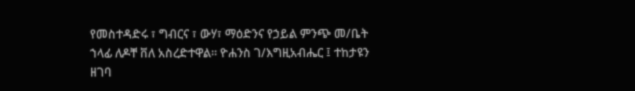የመስተዳድሩ ፣ ግብርና ፣ ውሃ፣ ማዕድንና የኃይል ምንጭ መ/ቤት ኀላፊ ለዶቸ ቨለ አስረድተዋል። ዮሐንስ ገ/እግዚአብሔር ፤ ተከታዩን ዘገባ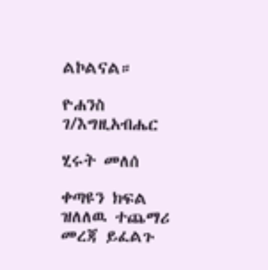ልኮልናል።

ዮሐንስ ገ/እግዚአብሔር

ሂሩት መለሰ

ቀጣዩን ክፍል ዝለለዉ ተጨማሪ መረጃ ይፈልጉ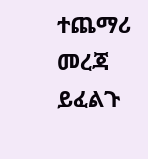ተጨማሪ መረጃ ይፈልጉ